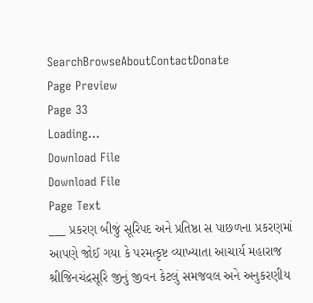SearchBrowseAboutContactDonate
Page Preview
Page 33
Loading...
Download File
Download File
Page Text
___ પ્રકરણ બીજું સૂરિપદ અને પ્રતિષ્ઠા સ પાછળના પ્રકરણમાં આપણે જોઈ ગયા કે પરમત્કૃષ્ટ વ્યાખ્યાતા આચાર્ય મહારાજ શ્રીજિનચંદ્રસૂરિ જીનું જીવન કેટલું સમજવલ અને અનુકરણીય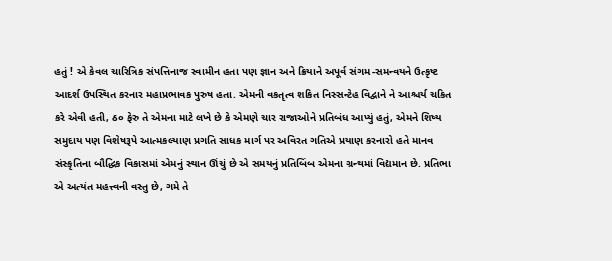હતું ! એ કેવલ ચારિત્રિક સંપત્તિનાજ સ્વામીન હતા પણ જ્ઞાન અને ક્રિયાને અપૂર્વ સંગમ-સમન્વયને ઉત્કૃષ્ટ આદર્શ ઉપસ્થિત કરનાર મહાપ્રભાવક પુરુષ હતા. એમની વકતૃત્વ શકિત નિસ્સન્ટેહ વિદ્વાને ને આશ્ચર્ય ચકિત કરે એવી હતી, ઠ૦ ફેરુ તે એમના માટે લખે છે કે એમણે ચાર રાજાઓને પ્રતિબંધ આપ્યું હતું, એમને શિષ્ય સમુદાય પણ વિશેષરૂપે આત્મકલ્યાણ પ્રગતિ સાધક માર્ગ પર અવિરત ગતિએ પ્રયાણ કરનારો હતે માનવ સંસ્કૃતિના બૌદ્ધિક વિકાસમાં એમનું સ્થાન ઊંચું છે એ સમયનું પ્રતિબિંબ એમના ગ્રન્થમાં વિદ્યમાન છે. પ્રતિભા એ અત્યંત મહત્ત્વની વસ્તુ છે, ગમે તે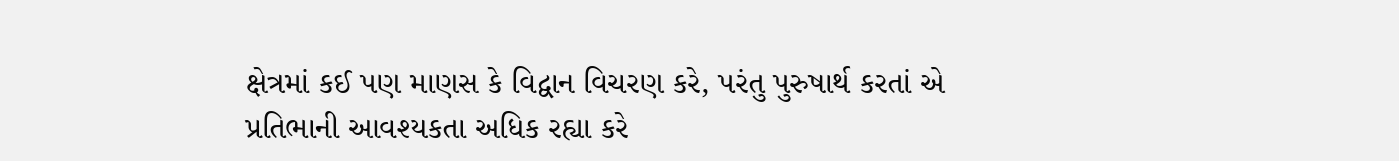ક્ષેત્રમાં કઈ પણ માણસ કે વિદ્વાન વિચરણ કરે, પરંતુ પુરુષાર્થ કરતાં એ પ્રતિભાની આવશ્યકતા અધિક રહ્યા કરે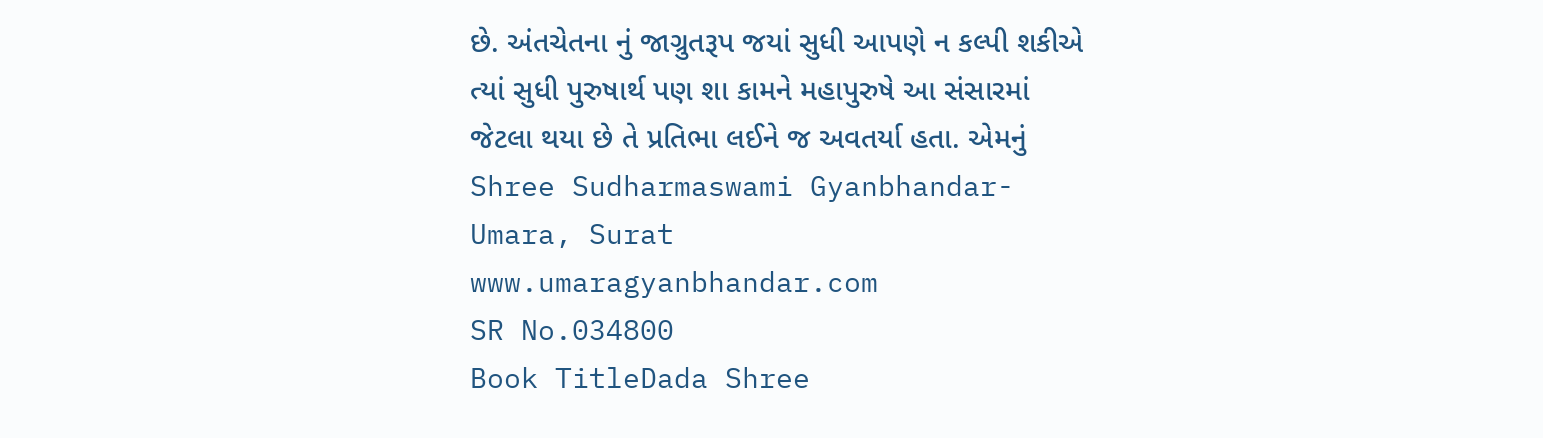છે. અંતચેતના નું જાગ્રુતરૂપ જયાં સુધી આપણે ન કલ્પી શકીએ ત્યાં સુધી પુરુષાર્થ પણ શા કામને મહાપુરુષે આ સંસારમાં જેટલા થયા છે તે પ્રતિભા લઈને જ અવતર્યા હતા. એમનું Shree Sudharmaswami Gyanbhandar-Umara, Surat www.umaragyanbhandar.com
SR No.034800
Book TitleDada Shree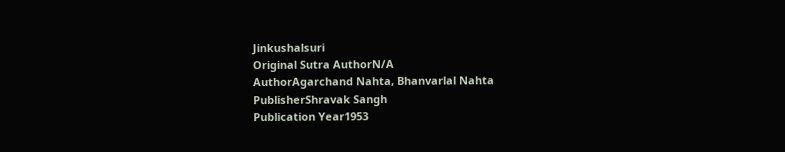Jinkushalsuri
Original Sutra AuthorN/A
AuthorAgarchand Nahta, Bhanvarlal Nahta
PublisherShravak Sangh
Publication Year1953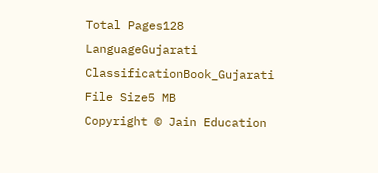Total Pages128
LanguageGujarati
ClassificationBook_Gujarati
File Size5 MB
Copyright © Jain Education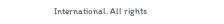International. All rights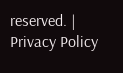reserved. | Privacy Policy